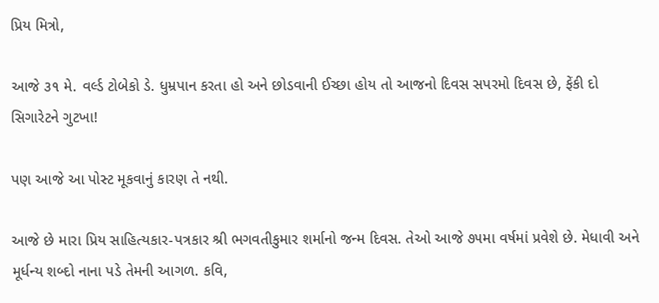પ્રિય મિત્રો,

આજે ૩૧ મે. વર્લ્ડ ટોબેકો ડે. ધુમ્રપાન કરતા હો અને છોડવાની ઈચ્છા હોય તો આજનો દિવસ સપરમો દિવસ છે, ફેંકી દો સિગારેટને ગુટખા!

પણ આજે આ પોસ્ટ મૂકવાનું કારણ તે નથી.

આજે છે મારા પ્રિય સાહિત્યકાર-પત્રકાર શ્રી ભગવતીકુમાર શર્માનો જન્મ દિવસ. તેઓ આજે ૭૫મા વર્ષમાં પ્રવેશે છે. મેધાવી અને મૂર્ધન્ય શબ્દો નાના પડે તેમની આગળ. કવિ,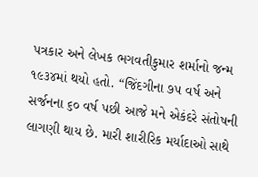પત્રકાર અને લેખક ભગવતીકુમાર શર્માનો જન્મ ૧૯૩૪માં થયો હતો. “જિંદગીના ૭૫ વર્ષ અને સર્જનના ૬૦ વર્ષ પછી આજે મને એકંદરે સંતોષની લાગણી થાય છે. મારી શારીરિક મર્યાદાઓ સાથે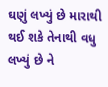ઘણું લખ્યું છે મારાથી થઈ શકે તેનાથી વધુ લખ્યું છે ને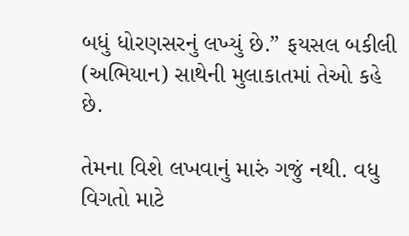બધું ધોરણસરનું લખ્યું છે.” ફયસલ બકીલી (અભિયાન) સાથેની મુલાકાતમાં તેઓ કહે છે.

તેમના વિશે લખવાનું મારું ગજું નથી. વધુ વિગતો માટે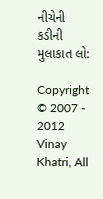નીચેની કડીની મુલાકાત લો:

Copyright © 2007 - 2012 Vinay Khatri, All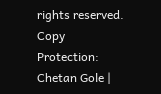rights reserved. Copy Protection: Chetan Gole |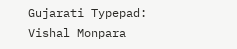Gujarati Typepad: Vishal Monpara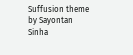Suffusion theme by Sayontan Sinha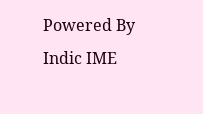Powered By Indic IME